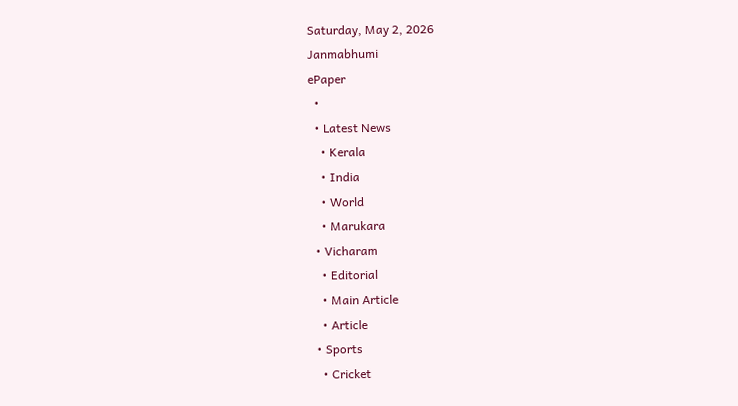Saturday, May 2, 2026
Janmabhumi
ePaper
  •
  • Latest News
    • Kerala
    • India
    • World
    • Marukara
  • Vicharam
    • Editorial
    • Main Article
    • Article
  • Sports
    • Cricket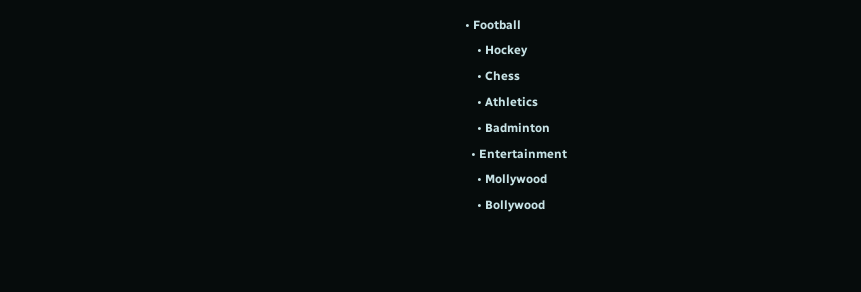• Football
    • Hockey
    • Chess
    • Athletics
    • Badminton
  • Entertainment
    • Mollywood
    • Bollywood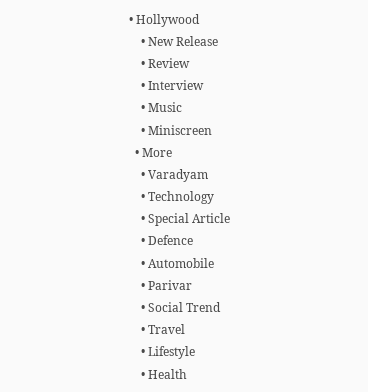• Hollywood
    • New Release
    • Review
    • Interview
    • Music
    • Miniscreen
  • More
    • Varadyam
    • Technology
    • Special Article
    • Defence
    • Automobile
    • Parivar
    • Social Trend
    • Travel
    • Lifestyle
    • Health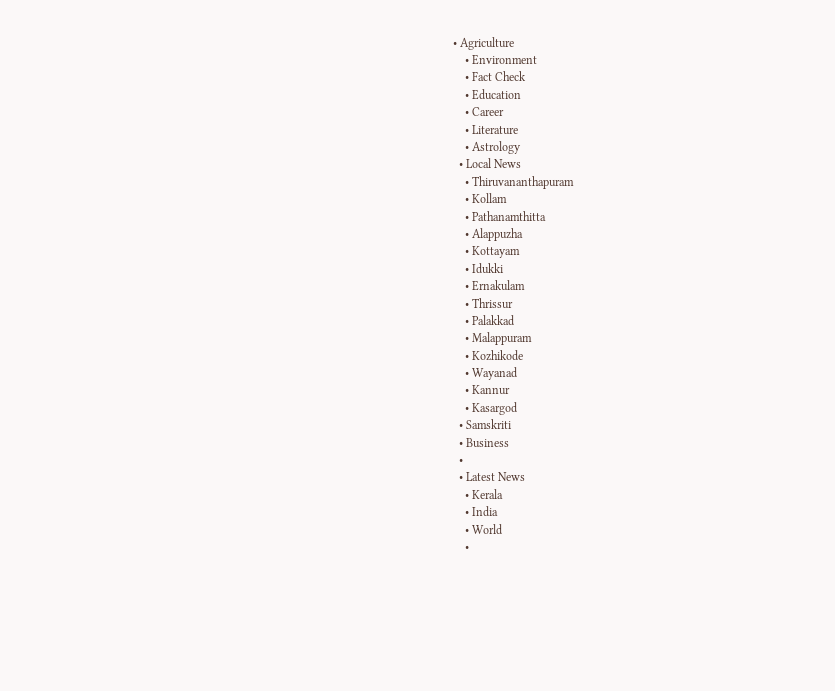• Agriculture
    • Environment
    • Fact Check
    • Education
    • Career
    • Literature
    • Astrology
  • Local News
    • Thiruvananthapuram
    • Kollam
    • Pathanamthitta
    • Alappuzha
    • Kottayam
    • Idukki
    • Ernakulam
    • Thrissur
    • Palakkad
    • Malappuram
    • Kozhikode
    • Wayanad
    • Kannur
    • Kasargod
  • Samskriti
  • Business
  •
  • Latest News
    • Kerala
    • India
    • World
    •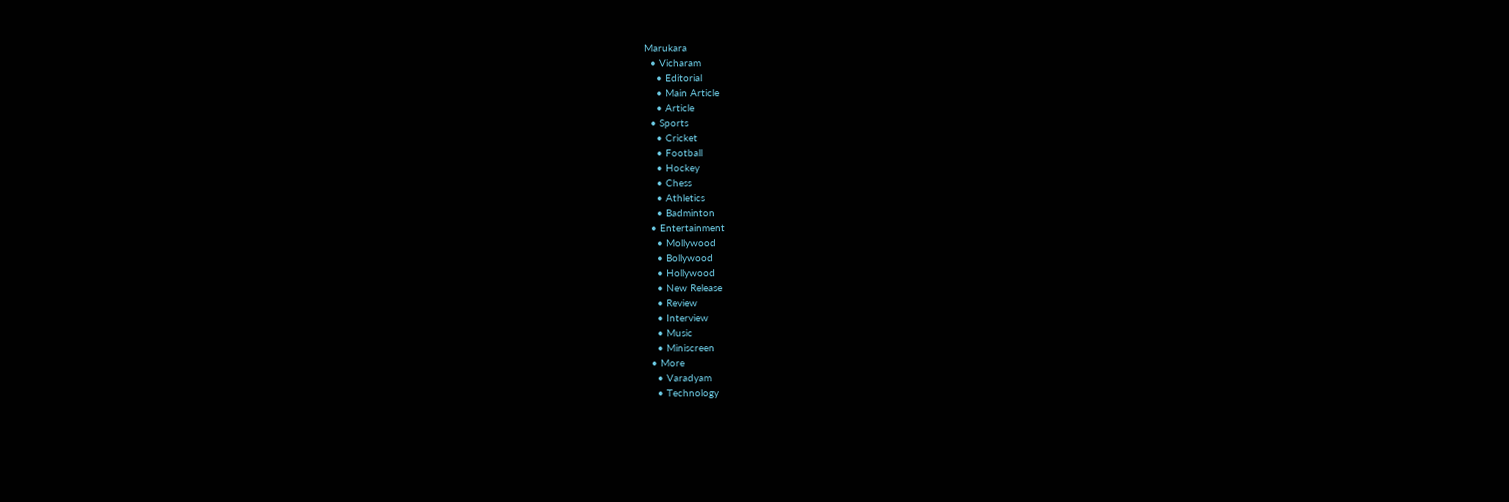Marukara
  • Vicharam
    • Editorial
    • Main Article
    • Article
  • Sports
    • Cricket
    • Football
    • Hockey
    • Chess
    • Athletics
    • Badminton
  • Entertainment
    • Mollywood
    • Bollywood
    • Hollywood
    • New Release
    • Review
    • Interview
    • Music
    • Miniscreen
  • More
    • Varadyam
    • Technology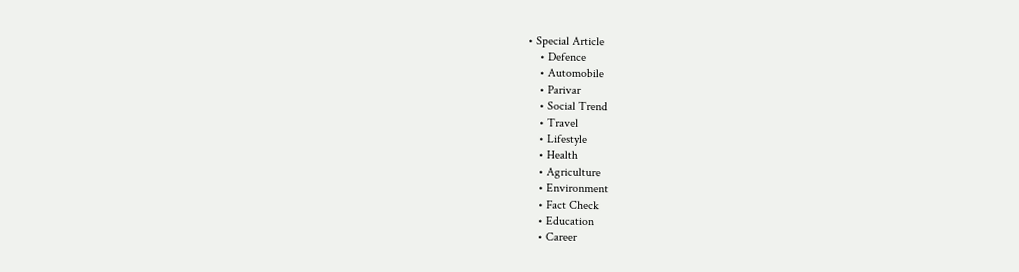• Special Article
    • Defence
    • Automobile
    • Parivar
    • Social Trend
    • Travel
    • Lifestyle
    • Health
    • Agriculture
    • Environment
    • Fact Check
    • Education
    • Career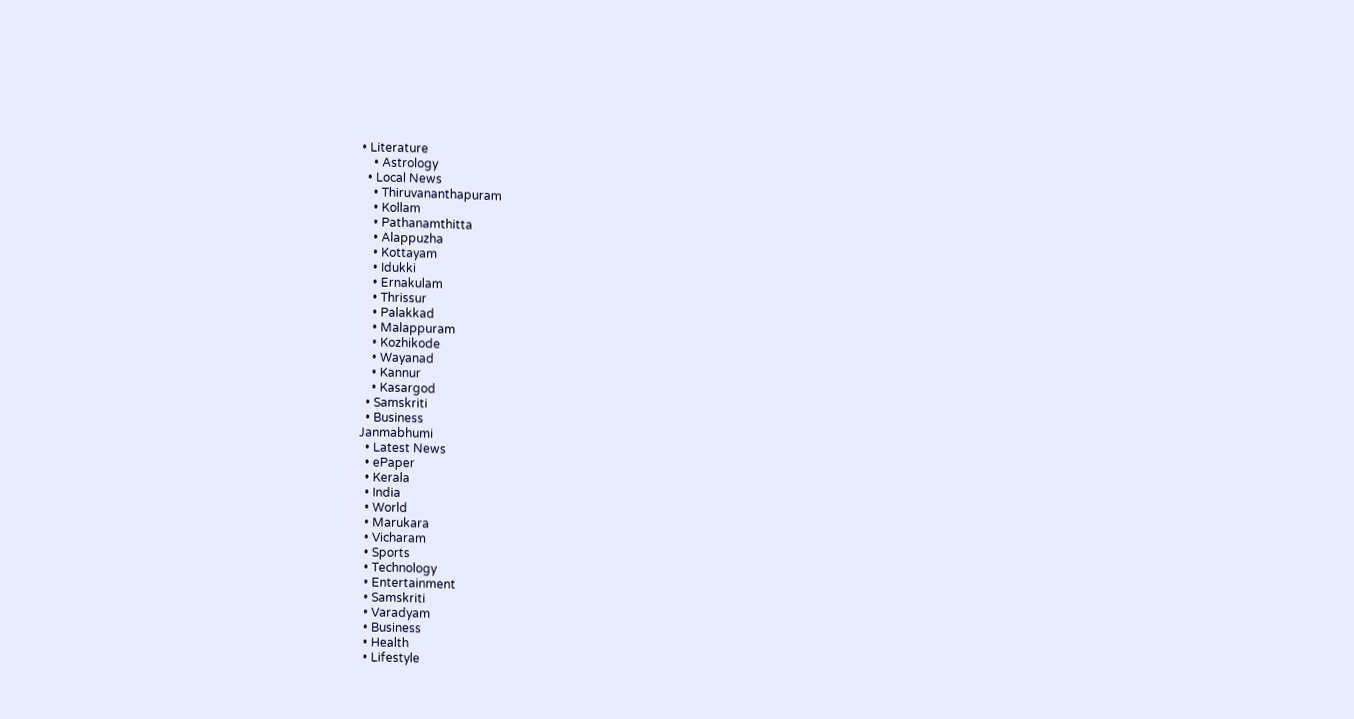• Literature
    • Astrology
  • Local News
    • Thiruvananthapuram
    • Kollam
    • Pathanamthitta
    • Alappuzha
    • Kottayam
    • Idukki
    • Ernakulam
    • Thrissur
    • Palakkad
    • Malappuram
    • Kozhikode
    • Wayanad
    • Kannur
    • Kasargod
  • Samskriti
  • Business
Janmabhumi
  • Latest News
  • ePaper
  • Kerala
  • India
  • World
  • Marukara
  • Vicharam
  • Sports
  • Technology
  • Entertainment
  • Samskriti
  • Varadyam
  • Business
  • Health
  • Lifestyle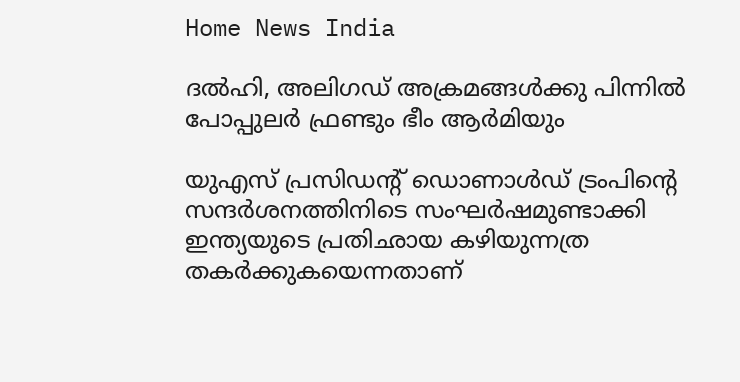Home News India

ദല്‍ഹി, അലിഗഡ് അക്രമങ്ങള്‍ക്കു പിന്നില്‍ പോപ്പുലര്‍ ഫ്രണ്ടും ഭീം ആര്‍മിയും

യുഎസ് പ്രസിഡന്റ് ഡൊണാള്‍ഡ് ട്രംപിന്റെ സന്ദര്‍ശനത്തിനിടെ സംഘര്‍ഷമുണ്ടാക്കി ഇന്ത്യയുടെ പ്രതിഛായ കഴിയുന്നത്ര തകര്‍ക്കുകയെന്നതാണ്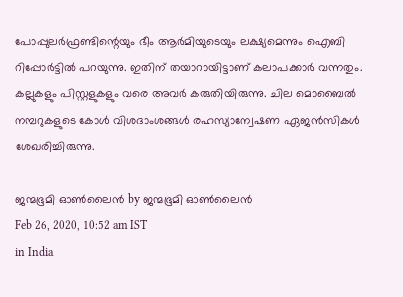പോപ്പുലര്‍ഫ്രണ്ടിന്റെയും ഭീം ആര്‍മിയുടെയും ലക്ഷ്യമെന്നും ഐബി റിപ്പോര്‍ട്ടില്‍ പറയുന്നു. ഇതിന് തയാറായിട്ടാണ് കലാപക്കാര്‍ വന്നതും. കല്ലുകളും പിസ്റ്റളുകളും വരെ അവര്‍ കരുതിയിരുന്നു. ചില മൊബൈല്‍ നമ്പറുകളുടെ കോള്‍ വിശദാംശങ്ങള്‍ രഹസ്യാന്വേഷണ ഏജന്‍സികള്‍ ശേഖരിച്ചിരുന്നു.

ജന്മഭൂമി ഓണ്‍ലൈന്‍ by ജന്മഭൂമി ഓണ്‍ലൈന്‍
Feb 26, 2020, 10:52 am IST
in India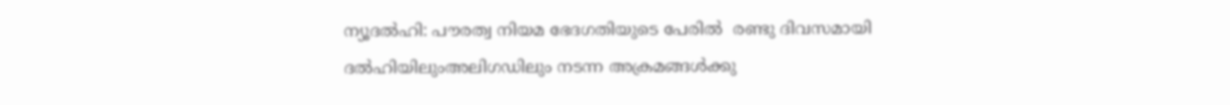ന്യൂദല്‍ഹി: പൗരത്വ നിയമ ഭേദഗതിയുടെ പേരില്‍  രണ്ടു ദിവസമായി ദല്‍ഹിയിലുംഅലിഗഡിലും നടന്ന അക്രമങ്ങള്‍ക്കു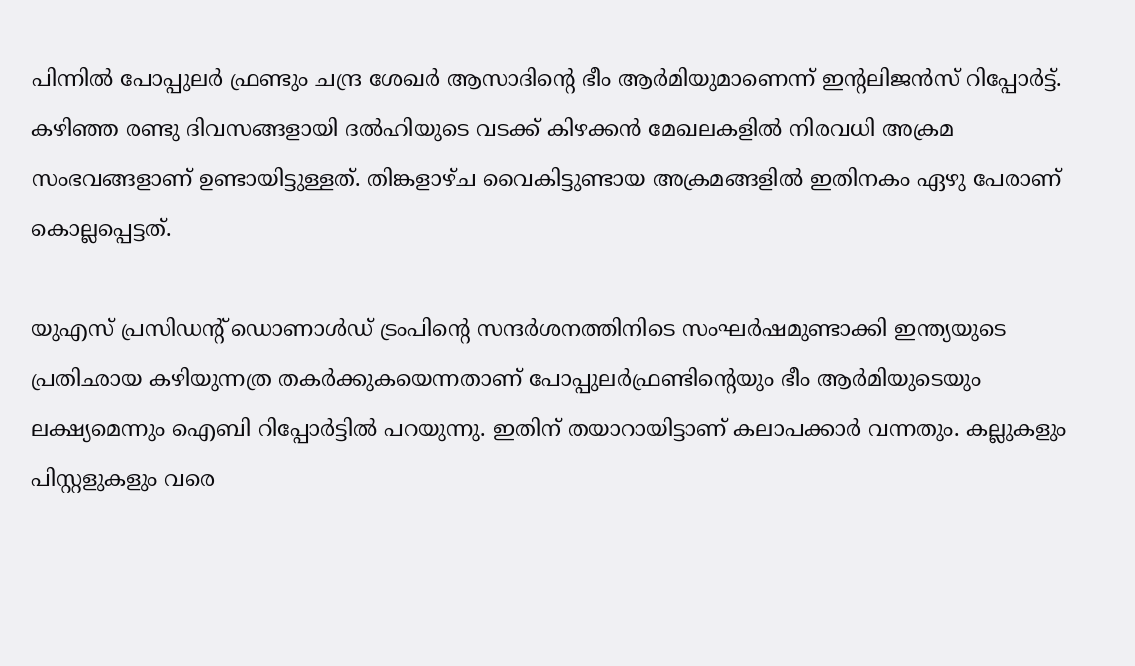പിന്നില്‍ പോപ്പുലര്‍ ഫ്രണ്ടും ചന്ദ്ര ശേഖര്‍ ആസാദിന്റെ ഭീം ആര്‍മിയുമാണെന്ന് ഇന്റലിജന്‍സ് റിപ്പോര്‍ട്ട്. കഴിഞ്ഞ രണ്ടു ദിവസങ്ങളായി ദല്‍ഹിയുടെ വടക്ക് കിഴക്കന്‍ മേഖലകളില്‍ നിരവധി അക്രമ സംഭവങ്ങളാണ് ഉണ്ടായിട്ടുള്ളത്. തിങ്കളാഴ്ച വൈകിട്ടുണ്ടായ അക്രമങ്ങളില്‍ ഇതിനകം ഏഴു പേരാണ് കൊല്ലപ്പെട്ടത്.

യുഎസ് പ്രസിഡന്റ് ഡൊണാള്‍ഡ് ട്രംപിന്റെ സന്ദര്‍ശനത്തിനിടെ സംഘര്‍ഷമുണ്ടാക്കി ഇന്ത്യയുടെ പ്രതിഛായ കഴിയുന്നത്ര തകര്‍ക്കുകയെന്നതാണ് പോപ്പുലര്‍ഫ്രണ്ടിന്റെയും ഭീം ആര്‍മിയുടെയും ലക്ഷ്യമെന്നും ഐബി റിപ്പോര്‍ട്ടില്‍ പറയുന്നു. ഇതിന് തയാറായിട്ടാണ് കലാപക്കാര്‍ വന്നതും. കല്ലുകളും പിസ്റ്റളുകളും വരെ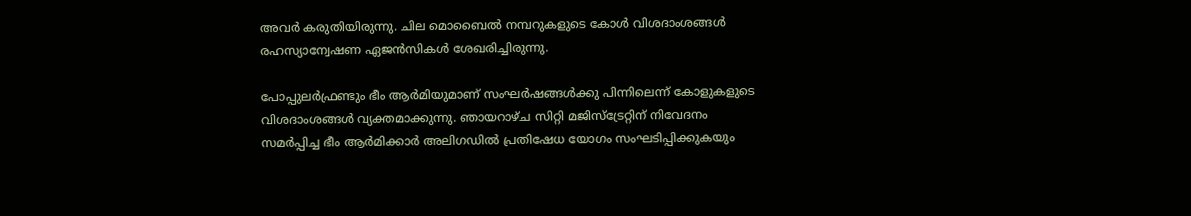അവര്‍ കരുതിയിരുന്നു. ചില മൊബൈല്‍ നമ്പറുകളുടെ കോള്‍ വിശദാംശങ്ങള്‍ രഹസ്യാന്വേഷണ ഏജന്‍സികള്‍ ശേഖരിച്ചിരുന്നു.

പോപ്പുലര്‍ഫ്രണ്ടും ഭീം ആര്‍മിയുമാണ് സംഘര്‍ഷങ്ങള്‍ക്കു പിന്നിലെന്ന് കോളുകളുടെ വിശദാംശങ്ങള്‍ വ്യക്തമാക്കുന്നു. ഞായറാഴ്ച സിറ്റി മജിസ്‌ട്രേറ്റിന് നിവേദനം സമര്‍പ്പിച്ച ഭീം ആര്‍മിക്കാര്‍ അലിഗഡില്‍ പ്രതിഷേധ യോഗം സംഘടിപ്പിക്കുകയും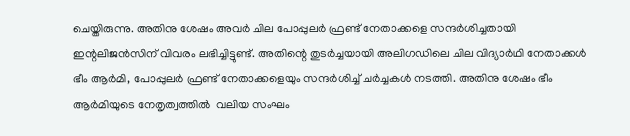ചെയ്തിരുന്നു. അതിനു ശേഷം അവര്‍ ചില പോപ്പുലര്‍ ഫ്രണ്ട് നേതാക്കളെ സന്ദര്‍ശിച്ചതായി ഇന്റലിജന്‍സിന് വിവരം ലഭിച്ചിട്ടുണ്ട്. അതിന്റെ തുടര്‍ച്ചയായി അലിഗഡിലെ ചില വിദ്യാര്‍ഥി നേതാക്കള്‍ ഭീം ആര്‍മി, പോപ്പുലര്‍ ഫ്രണ്ട് നേതാക്കളെയും സന്ദര്‍ശിച്ച് ചര്‍ച്ചകള്‍ നടത്തി. അതിനു ശേഷം ഭീം ആര്‍മിയുടെ നേതൃത്വത്തില്‍  വലിയ സംഘം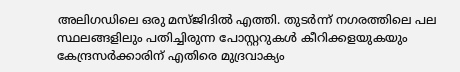അലിഗഡിലെ ഒരു മസ്ജിദില്‍ എത്തി. തുടര്‍ന്ന് നഗരത്തിലെ പല സ്ഥലങ്ങളിലും പതിച്ചിരുന്ന പോസ്റ്ററുകള്‍ കീറിക്കളയുകയും  കേന്ദ്രസര്‍ക്കാരിന് എതിരെ മുദ്രവാക്യം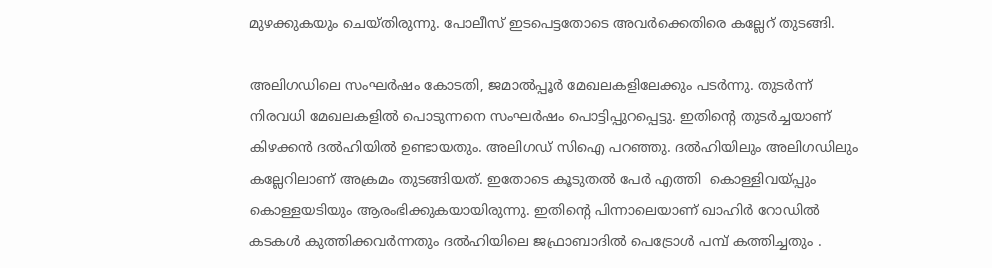മുഴക്കുകയും ചെയ്തിരുന്നു. പോലീസ് ഇടപെട്ടതോടെ അവര്‍ക്കെതിരെ കല്ലേറ് തുടങ്ങി.

അലിഗഡിലെ സംഘര്‍ഷം കോടതി, ജമാല്‍പ്പൂര്‍ മേഖലകളിലേക്കും പടര്‍ന്നു. തുടര്‍ന്ന് നിരവധി മേഖലകളില്‍ പൊടുന്നനെ സംഘര്‍ഷം പൊട്ടിപ്പുറപ്പെട്ടു. ഇതിന്റെ തുടര്‍ച്ചയാണ് കിഴക്കന്‍ ദല്‍ഹിയില്‍ ഉണ്ടായതും. അലിഗഡ് സിഐ പറഞ്ഞു. ദല്‍ഹിയിലും അലിഗഡിലും കല്ലേറിലാണ് അക്രമം തുടങ്ങിയത്. ഇതോടെ കൂടുതല്‍ പേര്‍ എത്തി  കൊള്ളിവയ്‌പ്പും കൊള്ളയടിയും ആരംഭിക്കുകയായിരുന്നു. ഇതിന്റെ പിന്നാലെയാണ് ഖാഹിര്‍ റോഡില്‍ കടകള്‍ കുത്തിക്കവര്‍ന്നതും ദല്‍ഹിയിലെ ജഫ്രാബാദില്‍ പെട്രോള്‍ പമ്പ് കത്തിച്ചതും .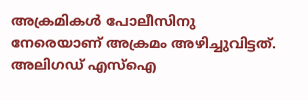അക്രമികള്‍ പോലീസിനു നേരെയാണ് അക്രമം അഴിച്ചുവിട്ടത്. അലിഗഡ് എസ്‌ഐ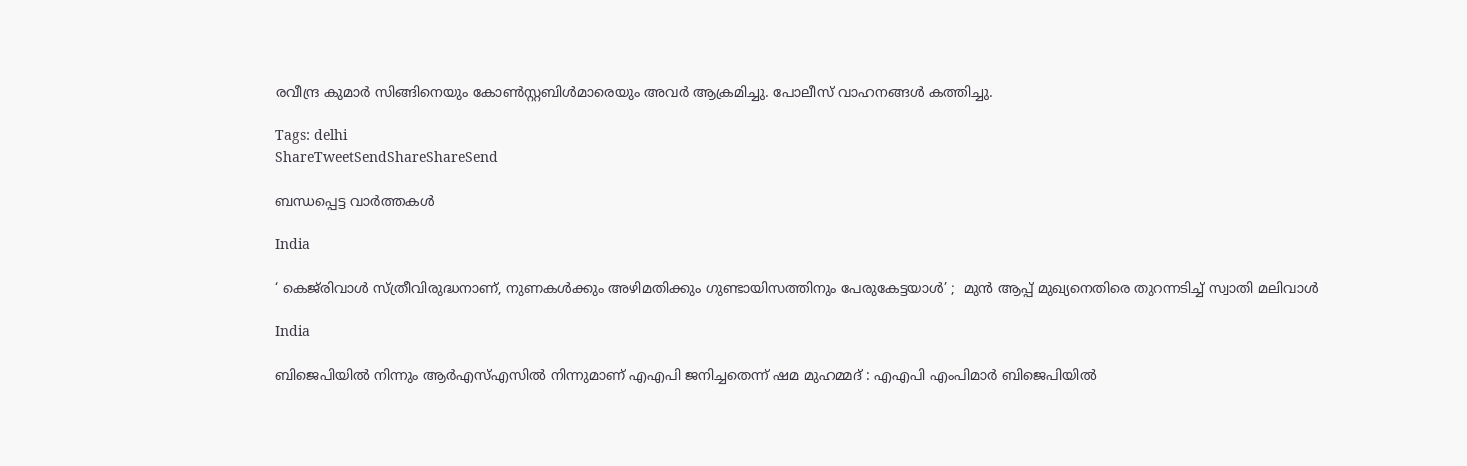രവീന്ദ്ര കുമാര്‍ സിങ്ങിനെയും കോണ്‍സ്റ്റബിള്‍മാരെയും അവര്‍ ആക്രമിച്ചു. പോലീസ് വാഹനങ്ങള്‍ കത്തിച്ചു.

Tags: delhi
ShareTweetSendShareShareSend

ബന്ധപ്പെട്ട വാര്‍ത്തകള്‍

India

‘ കെജ്‌രിവാൾ സ്ത്രീവിരുദ്ധനാണ്, നുണകൾക്കും അഴിമതിക്കും ഗുണ്ടായിസത്തിനും പേരുകേട്ടയാൾ’ ;  മുൻ ആപ്പ് മുഖ്യനെതിരെ തുറന്നടിച്ച് സ്വാതി മലിവാൾ

India

ബിജെപിയിൽ നിന്നും ആർഎസ്എസിൽ നിന്നുമാണ് എഎപി ജനിച്ചതെന്ന് ഷമ മുഹമ്മദ് : എഎപി എംപിമാർ ബിജെപിയിൽ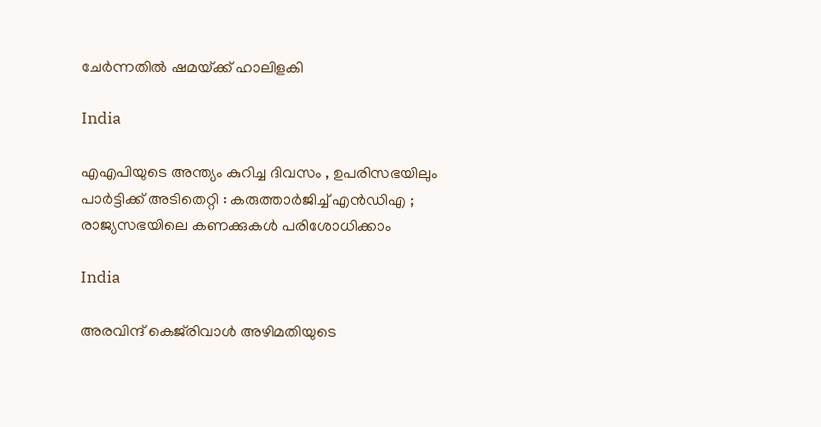ചേർന്നതിൽ ഷമയ്‌ക്ക് ഹാലിളകി

India

എഎപിയുടെ അന്ത്യം കുറിച്ച ദിവസം , ഉപരിസഭയിലും പാർട്ടിക്ക് അടിതെറ്റി : കരുത്താർജിച്ച് എൻഡിഎ ; രാജ്യസഭയിലെ കണക്കുകൾ പരിശോധിക്കാം

India

അരവിന്ദ് കെജ്‌രിവാൾ അഴിമതിയുടെ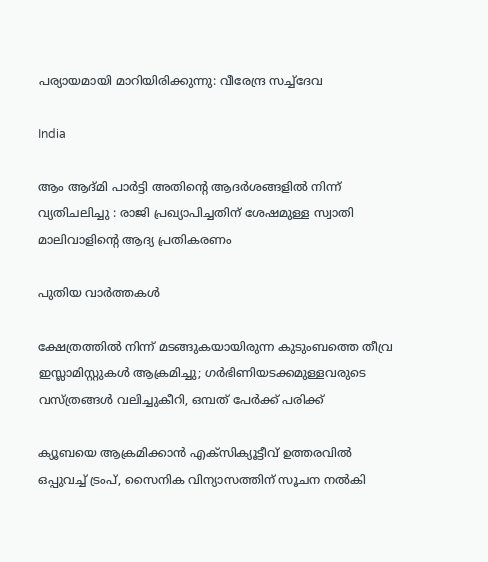പര്യായമായി മാറിയിരിക്കുന്നു: വീരേന്ദ്ര സച്ച്‌ദേവ

India

ആം ആദ്മി പാർട്ടി അതിന്റെ ആദർശങ്ങളിൽ നിന്ന് വ്യതിചലിച്ചു : രാജി പ്രഖ്യാപിച്ചതിന് ശേഷമുള്ള സ്വാതി മാലിവാളിന്റെ ആദ്യ പ്രതികരണം

പുതിയ വാര്‍ത്തകള്‍

ക്ഷേത്രത്തിൽ നിന്ന് മടങ്ങുകയായിരുന്ന കുടുംബത്തെ തീവ്ര ഇസ്ലാമിസ്റ്റുകൾ ആക്രമിച്ചു; ഗർഭിണിയടക്കമുള്ളവരുടെ വസ്ത്രങ്ങൾ വലിച്ചുകീറി, ഒമ്പത് പേർക്ക് പരിക്ക്

ക്യൂബയെ ആക്രമിക്കാൻ എക്സിക്യൂട്ടീവ് ഉത്തരവിൽ ഒപ്പുവച്ച് ട്രംപ്, സൈനിക വിന്യാസത്തിന് സൂചന നൽകി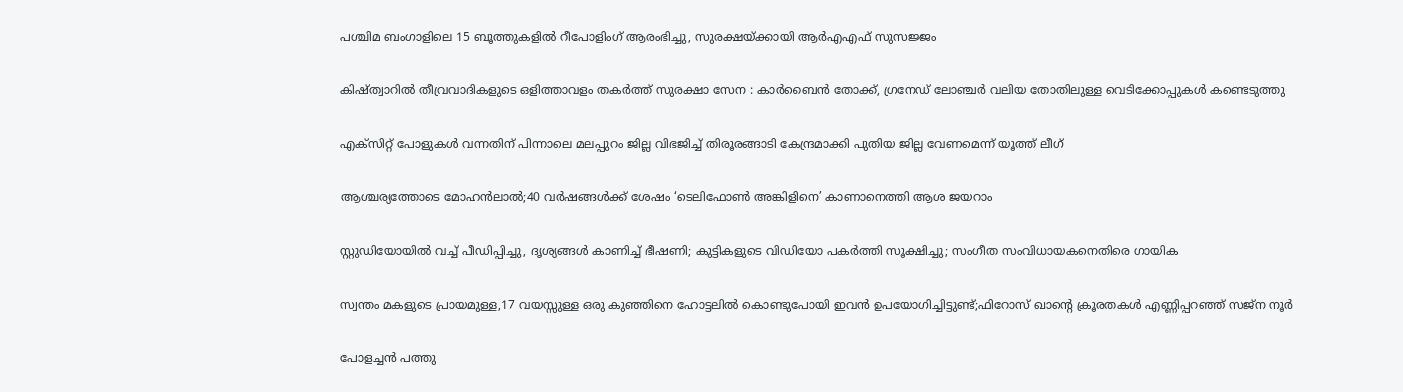പശ്ചിമ ബംഗാളിലെ 15 ബൂത്തുകളിൽ റീപോളിംഗ് ആരംഭിച്ചു, സുരക്ഷയ്‌ക്കായി ആർ‌എ‌എഫ് സുസജ്ജം

കിഷ്ത്വാറിൽ തീവ്രവാദികളുടെ ഒളിത്താവളം തകർത്ത് സുരക്ഷാ സേന : കാർബൈൻ തോക്ക്, ഗ്രനേഡ് ലോഞ്ചർ വലിയ തോതിലുള്ള വെടിക്കോപ്പുകൾ കണ്ടെടുത്തു

എക്സിറ്റ് പോളുകൾ വന്നതിന് പിന്നാലെ മലപ്പുറം ജില്ല വിഭജിച്ച് തിരൂരങ്ങാടി കേന്ദ്രമാക്കി പുതിയ ജില്ല വേണമെന്ന് യൂത്ത് ലീഗ്

ആശ്ചര്യത്തോടെ മോഹന്‍ലാല്‍;40 വര്‍ഷങ്ങള്‍ക്ക് ശേഷം ‘ടെലിഫോണ്‍ അങ്കിളിനെ’ കാണാനെത്തി ആശ ജയറാം

സ്റ്റുഡിയോയില്‍ വച്ച് പീഡിപ്പിച്ചു, ദൃശ്യങ്ങള്‍ കാണിച്ച് ഭീഷണി; കുട്ടികളുടെ വിഡിയോ പകര്‍ത്തി സൂക്ഷിച്ചു; സംഗീത സംവിധായകനെതിരെ ഗായിക

സ്വന്തം മകളുടെ പ്രായമുള്ള,17 വയസ്സുള്ള ഒരു കുഞ്ഞിനെ ഹോട്ടലിൽ കൊണ്ടുപോയി ഇവൻ ഉപയോഗിച്ചിട്ടുണ്ട്;ഫിറോസ് ഖാന്റെ ക്രൂരതകൾ എണ്ണിപ്പറഞ്ഞ് സജ്ന നൂർ

പോളച്ചൻ പത്തു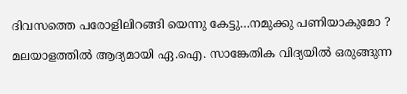ദിവസത്തെ പരോളിലിറങ്ങി യെന്നു കേട്ടു…നമുക്കു പണിയാകുമോ ?

മലയാളത്തിൽ ആദ്യമായി ഏ.ഐ. സാങ്കേതിക വിദ്യയിൽ ഒരുങ്ങുന്ന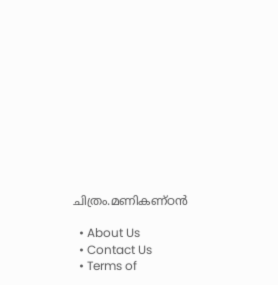ചിത്രം.മണികണ്ഠൻ

  • About Us
  • Contact Us
  • Terms of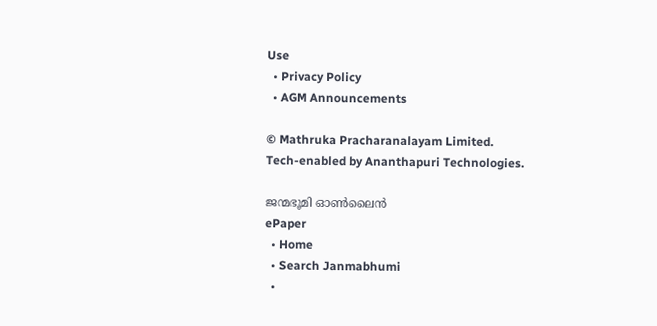Use
  • Privacy Policy
  • AGM Announcements

© Mathruka Pracharanalayam Limited.
Tech-enabled by Ananthapuri Technologies.

ജന്മഭൂമി ഓണ്‍ലൈന്‍
ePaper
  • Home
  • Search Janmabhumi
  •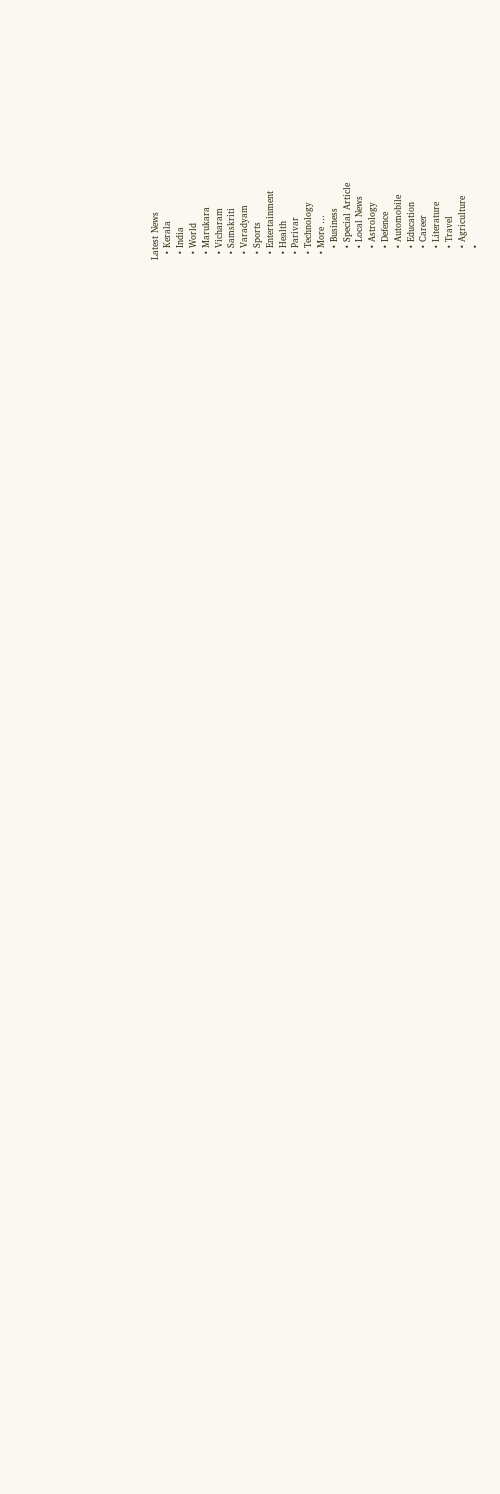Latest News
  • Kerala
  • India
  • World
  • Marukara
  • Vicharam
  • Samskriti
  • Varadyam
  • Sports
  • Entertainment
  • Health
  • Parivar
  • Technology
  • More …
    • Business
    • Special Article
    • Local News
    • Astrology
    • Defence
    • Automobile
    • Education
    • Career
    • Literature
    • Travel
    • Agriculture
    •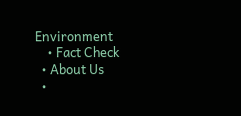Environment
    • Fact Check
  • About Us
  •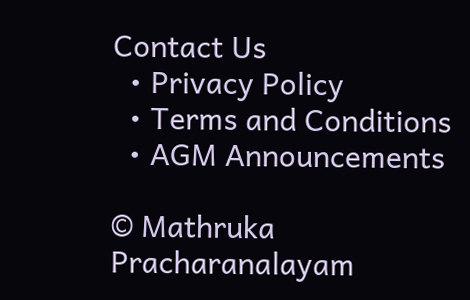Contact Us
  • Privacy Policy
  • Terms and Conditions
  • AGM Announcements

© Mathruka Pracharanalayam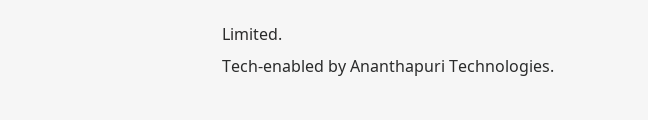Limited.
Tech-enabled by Ananthapuri Technologies.